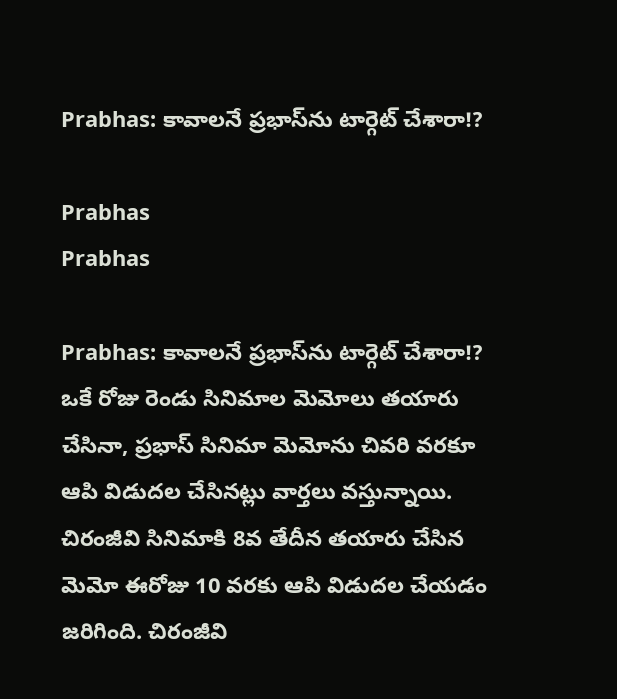Prabhas: కావాలనే ప్రభాస్‌ను టార్గెట్ చేశారా!?

Prabhas
Prabhas

Prabhas: కావాలనే ప్రభాస్‌ను టార్గెట్ చేశారా!? ఒకే రోజు రెండు సినిమాల మెమోలు తయారు చేసినా, ప్రభాస్ సినిమా మెమోను చివరి వరకూ ఆపి విడుదల చేసిన‌ట్లు వార్త‌లు వ‌స్తున్నాయి. చిరంజీవి సినిమాకి 8వ తేదీన తయారు చేసిన మెమో ఈరోజు 10 వరకు ఆపి విడుదల చేయ‌డం జ‌రిగింది. చిరంజీవి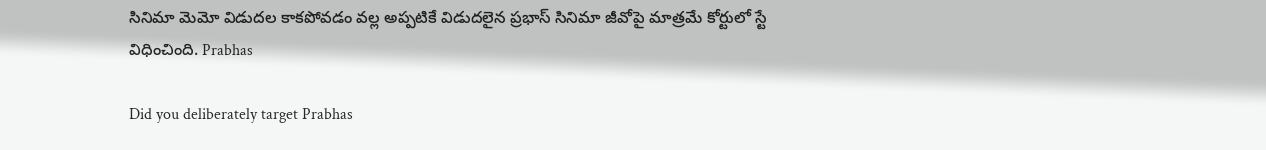సినిమా మెమో విడుదల కాకపోవడం వల్ల అప్పటికే విడుదలైన ప్రభాస్ సినిమా జీవోపై మాత్రమే కోర్టులో స్టే విధించింది. Prabhas

Did you deliberately target Prabhas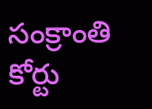సంక్రాంతి కోర్టు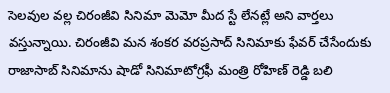సెలవుల వల్ల చిరంజీవి సినిమా మెమో మీద స్టే లేనట్లే అని వార్త‌లు వ‌స్తున్నాయి. చిరంజీవి మన శంకర వరప్రసాద్ సినిమాకు ఫేవర్ చేసేందుకు రాజాసాబ్ సినిమాను షాడో సినిమాటోగ్రఫీ మంత్రి రోహిణ్ రెడ్డి బలి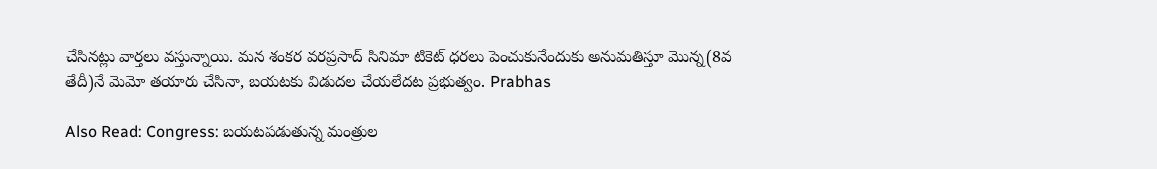చేసినట్లు వార్త‌లు వ‌స్తున్నాయి. మన శంకర వరప్రసాద్ సినిమా టికెట్ ధరలు పెంచుకునేందుకు అనుమతిస్తూ మొన్న(8వ తేదీ)నే మెమో తయారు చేసినా, బయటకు విడుదల చేయలేద‌ట‌ ప్రభుత్వం. Prabhas

Also Read: Congress: బ‌య‌ట‌ప‌డుతున్న‌ మంత్రుల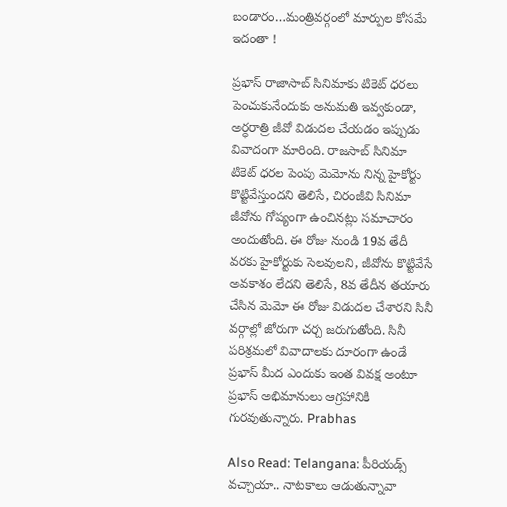బండారం…మంత్రివర్గంలో మార్పుల కోసమే ఇదంతా !

ప్రభాస్ రాజాసాబ్ సినిమాకు టికెట్ ధరలు పెంచుకునేందుకు అనుమతి ఇవ్వకుండా, అర్ధరాత్రి జీవో విడుదల చేయ‌డం ఇప్పుడు వివాదంగా మారింది. రాజసాబ్ సినిమా టికెట్ ధరల పెంపు మెమోను నిన్న హైకోర్టు కొట్టివేస్తుందని తెలిసే, చిరంజీవి సినిమా జీవోను గోప్యంగా ఉంచినట్లు సమాచారం అందుతోంది. ఈ రోజు నుండి 19వ తేదీ వరకు హైకోర్టుకు సెలవులని, జీవోను కొట్టివేసే అవకాశం లేదని తెలిసే, 8వ తేదీన తయారు చేసిన మెమో ఈ రోజు విడుదల చేశారని సినీ వర్గాల్లో జోరుగా చర్చ జ‌రుగుతోంది. సినీ పరిశ్రమలో వివాదాలకు దూరంగా ఉండే ప్రభాస్ మీద ఎందుకు ఇంత వివక్ష అంటూ ప్రభాస్ అభిమానులు ఆగ్రహానికి గురవుతున్నారు. Prabhas

Also Read: Telangana: పీరియడ్స్ వచ్చాయా.. నాటకాలు ఆడుతున్నావా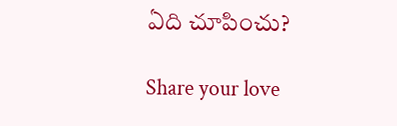ఏది చూపించు?

Share your love